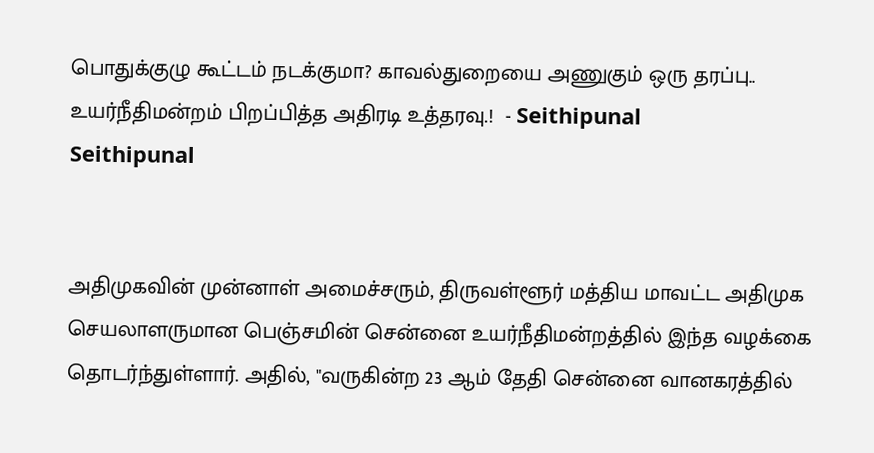பொதுக்குழு கூட்டம் நடக்குமா? காவல்துறையை அணுகும் ஒரு தரப்பு.. உயர்நீதிமன்றம் பிறப்பித்த அதிரடி உத்தரவு.!  - Seithipunal
Seithipunal


அதிமுகவின் முன்னாள் அமைச்சரும், திருவள்ளூர் மத்திய மாவட்ட அதிமுக செயலாளருமான பெஞ்சமின் சென்னை உயர்நீதிமன்றத்தில் இந்த வழக்கை தொடர்ந்துள்ளார். அதில், "வருகின்ற 23 ஆம் தேதி சென்னை வானகரத்தில்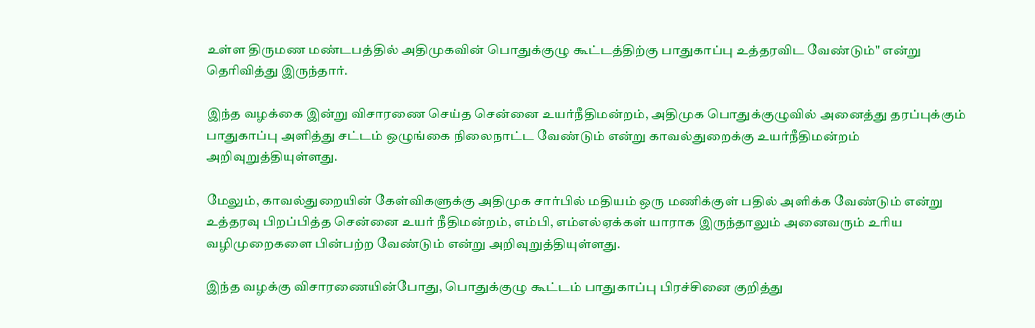உள்ள திருமண மண்டபத்தில் அதிமுகவின் பொதுக்குழு கூட்டத்திற்கு பாதுகாப்பு உத்தரவிட வேண்டும்" என்று தெரிவித்து இருந்தார்.

இந்த வழக்கை இன்று விசாரணை செய்த சென்னை உயர்நீதிமன்றம், அதிமுக பொதுக்குழுவில் அனைத்து தரப்புக்கும் பாதுகாப்பு அளித்து சட்டம் ஒழுங்கை நிலைநாட்ட வேண்டும் என்று காவல்துறைக்கு உயர்நீதிமன்றம் அறிவுறுத்தியுள்ளது.

மேலும், காவல்துறையின் கேள்விகளுக்கு அதிமுக சார்பில் மதியம் ஒரு மணிக்குள் பதில் அளிக்க வேண்டும் என்று உத்தரவு பிறப்பித்த சென்னை உயர் நீதிமன்றம், எம்பி, எம்எல்ஏக்கள் யாராக இருந்தாலும் அனைவரும் உரிய வழிமுறைகளை பின்பற்ற வேண்டும் என்று அறிவுறுத்தியுள்ளது.

இந்த வழக்கு விசாரணையின்போது, பொதுக்குழு கூட்டம் பாதுகாப்பு பிரச்சினை குறித்து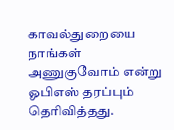காவல்துறையை நாங்கள் அணுகுவோம் என்று ஓபிஎஸ் தரப்பும் தெரிவித்தது.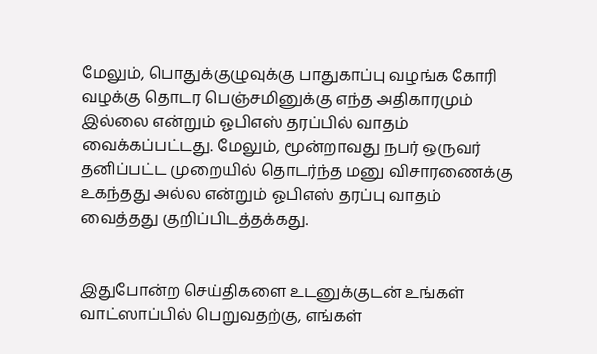மேலும், பொதுக்குழுவுக்கு பாதுகாப்பு வழங்க கோரி வழக்கு தொடர பெஞ்சமினுக்கு எந்த அதிகாரமும் இல்லை என்றும் ஓபிஎஸ் தரப்பில் வாதம் வைக்கப்பட்டது. மேலும், மூன்றாவது நபர் ஒருவர் தனிப்பட்ட முறையில் தொடர்ந்த மனு விசாரணைக்கு உகந்தது அல்ல என்றும் ஓபிஎஸ் தரப்பு வாதம் வைத்தது குறிப்பிடத்தக்கது.


இதுபோன்ற செய்திகளை உடனுக்குடன் உங்கள் வாட்ஸாப்பில் பெறுவதற்கு, எங்கள்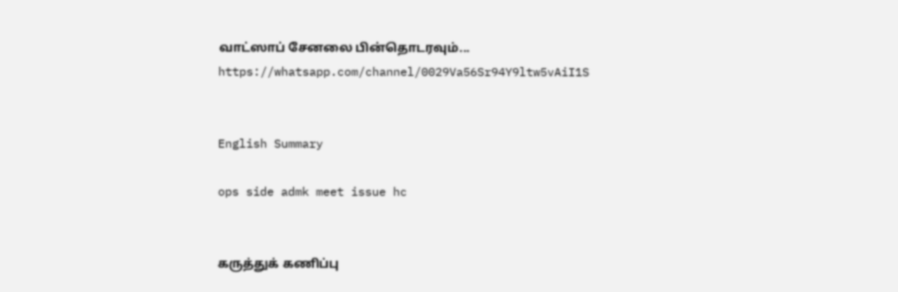வாட்ஸாப் சேனலை பின்தொடரவும்... https://whatsapp.com/channel/0029Va56Sr94Y9ltw5vAiI1S


English Summary

ops side admk meet issue hc


கருத்துக் கணிப்பு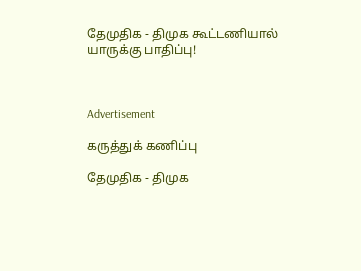தேமுதிக - திமுக கூட்டணியால் யாருக்கு பாதிப்பு!



Advertisement

கருத்துக் கணிப்பு

தேமுதிக - திமுக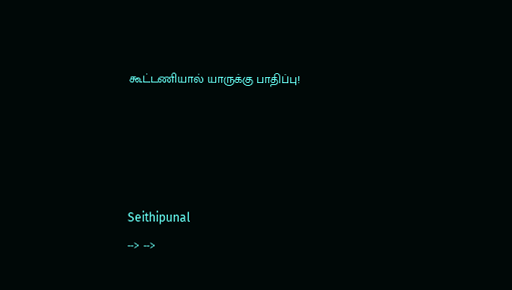கூட்டணியால் யாருக்கு பாதிப்பு!




Seithipunal
--> -->